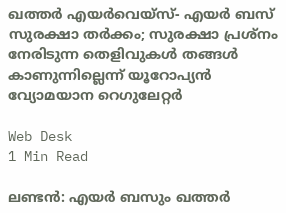ഖത്തര്‍ എയര്‍വെയ്‌സ്- എയര്‍ ബസ് സുരക്ഷാ തര്‍ക്കം; സുരക്ഷാ പ്രശ്‌നം നേരിടുന്ന തെളിവുകള്‍ തങ്ങള്‍ കാണുന്നില്ലെന്ന് യൂറോപ്യന്‍ വ്യോമയാന റെഗുലേറ്റര്‍

Web Desk
1 Min Read

ലണ്ടന്‍: എയര്‍ ബസും ഖത്തര്‍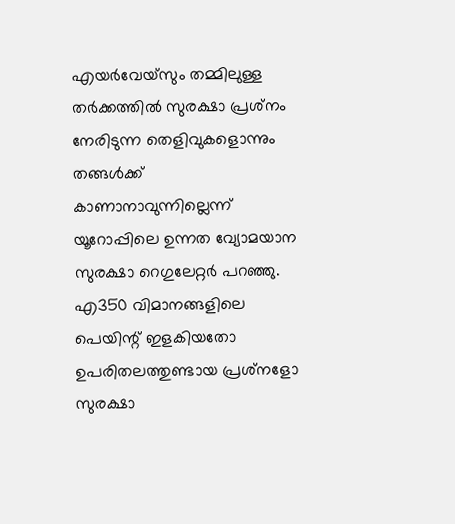എയര്‍വേയ്‌സും തമ്മിലുള്ള തര്‍ക്കത്തില്‍ സുരക്ഷാ പ്രശ്‌നം നേരിടുന്ന തെളിവുകളൊന്നും തങ്ങള്‍ക്ക് കാണാനാവുന്നില്ലെന്ന് യൂറോപ്പിലെ ഉന്നത വ്യോമയാന സുരക്ഷാ റെഗുലേറ്റര്‍ പറഞ്ഞു. എ350 വിമാനങ്ങളിലെ പെയിന്റ് ഇളകിയതോ ഉപരിതലത്തുണ്ടായ പ്രശ്‌നളോ സുരക്ഷാ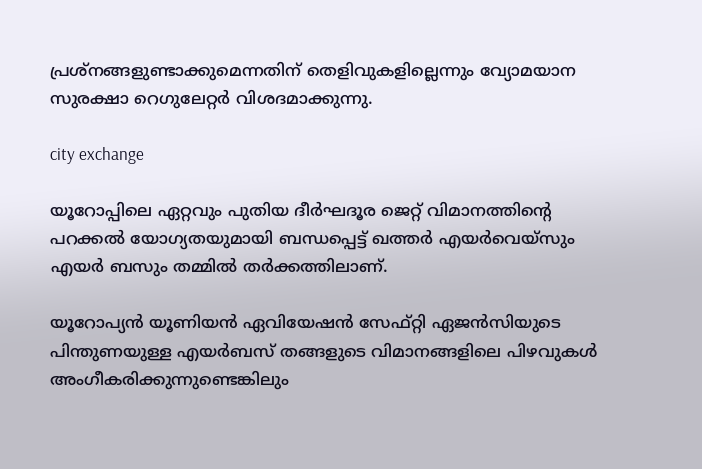പ്രശ്‌നങ്ങളുണ്ടാക്കുമെന്നതിന് തെളിവുകളില്ലെന്നും വ്യോമയാന സുരക്ഷാ റെഗുലേറ്റര്‍ വിശദമാക്കുന്നു.

city exchange

യൂറോപ്പിലെ ഏറ്റവും പുതിയ ദീര്‍ഘദൂര ജെറ്റ് വിമാനത്തിന്റെ പറക്കല്‍ യോഗ്യതയുമായി ബന്ധപ്പെട്ട് ഖത്തര്‍ എയര്‍വെയ്‌സും എയര്‍ ബസും തമ്മില്‍ തര്‍ക്കത്തിലാണ്.

യൂറോപ്യന്‍ യൂണിയന്‍ ഏവിയേഷന്‍ സേഫ്റ്റി ഏജന്‍സിയുടെ പിന്തുണയുള്ള എയര്‍ബസ് തങ്ങളുടെ വിമാനങ്ങളിലെ പിഴവുകള്‍ അംഗീകരിക്കുന്നുണ്ടെങ്കിലും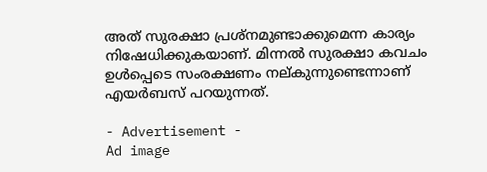അത് സുരക്ഷാ പ്രശ്‌നമുണ്ടാക്കുമെന്ന കാര്യം നിഷേധിക്കുകയാണ്. മിന്നല്‍ സുരക്ഷാ കവചം ഉള്‍പ്പെടെ സംരക്ഷണം നല്കുന്നുണ്ടെന്നാണ് എയര്‍ബസ് പറയുന്നത്.

- Advertisement -
Ad image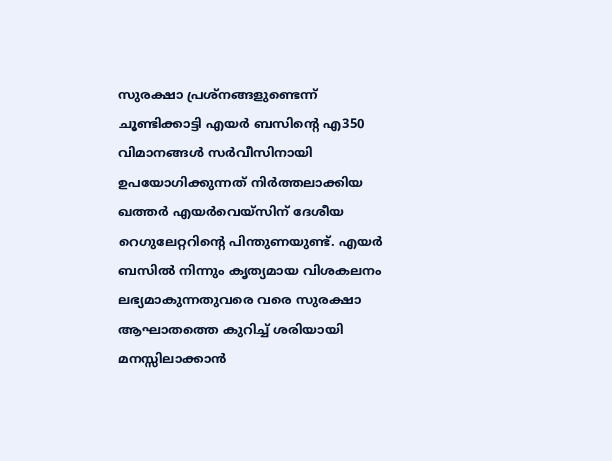സുരക്ഷാ പ്രശ്‌നങ്ങളുണ്ടെന്ന് ചൂണ്ടിക്കാട്ടി എയര്‍ ബസിന്റെ എ350 വിമാനങ്ങള്‍ സര്‍വീസിനായി ഉപയോഗിക്കുന്നത് നിര്‍ത്തലാക്കിയ ഖത്തര്‍ എയര്‍വെയ്‌സിന് ദേശീയ റെഗുലേറ്ററിന്റെ പിന്തുണയുണ്ട്. എയര്‍ ബസില്‍ നിന്നും കൃത്യമായ വിശകലനം ലഭ്യമാകുന്നതുവരെ വരെ സുരക്ഷാ ആഘാതത്തെ കുറിച്ച് ശരിയായി മനസ്സിലാക്കാന്‍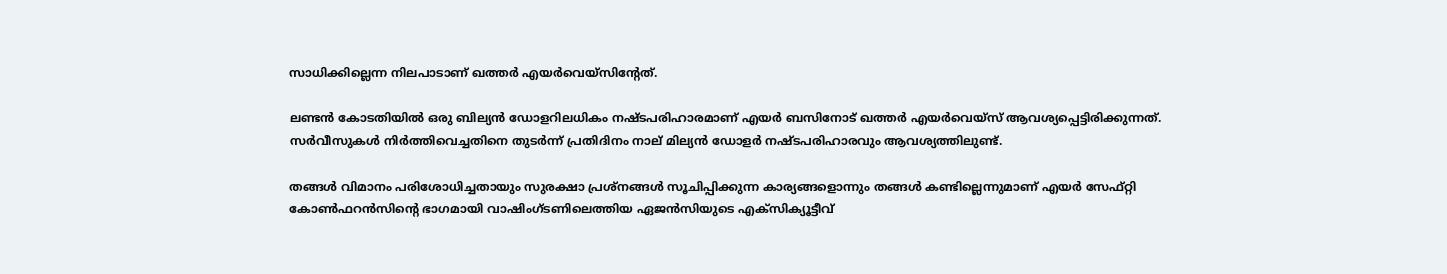സാധിക്കില്ലെന്ന നിലപാടാണ് ഖത്തര്‍ എയര്‍വെയ്‌സിന്റേത്.

ലണ്ടന്‍ കോടതിയില്‍ ഒരു ബില്യന്‍ ഡോളറിലധികം നഷ്ടപരിഹാരമാണ് എയര്‍ ബസിനോട് ഖത്തര്‍ എയര്‍വെയ്സ് ആവശ്യപ്പെട്ടിരിക്കുന്നത്. സര്‍വീസുകള്‍ നിര്‍ത്തിവെച്ചതിനെ തുടര്‍ന്ന് പ്രതിദിനം നാല് മില്യന്‍ ഡോളര്‍ നഷ്ടപരിഹാരവും ആവശ്യത്തിലുണ്ട്.

തങ്ങള്‍ വിമാനം പരിശോധിച്ചതായും സുരക്ഷാ പ്രശ്‌നങ്ങള്‍ സൂചിപ്പിക്കുന്ന കാര്യങ്ങളൊന്നും തങ്ങള്‍ കണ്ടില്ലെന്നുമാണ് എയര്‍ സേഫ്റ്റി കോണ്‍ഫറന്‍സിന്റെ ഭാഗമായി വാഷിംഗ്ടണിലെത്തിയ ഏജന്‍സിയുടെ എക്‌സിക്യൂട്ടീവ്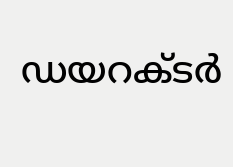ഡയറക്ടര്‍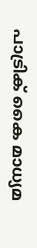പാട്രിക് കൈ മാധ്യമ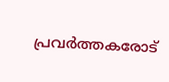പ്രവര്‍ത്തകരോട്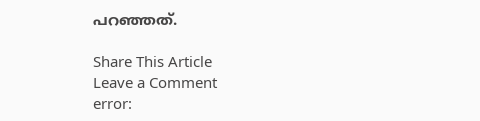പറഞ്ഞത്.

Share This Article
Leave a Comment
error: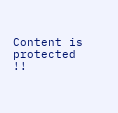Content is protected !!